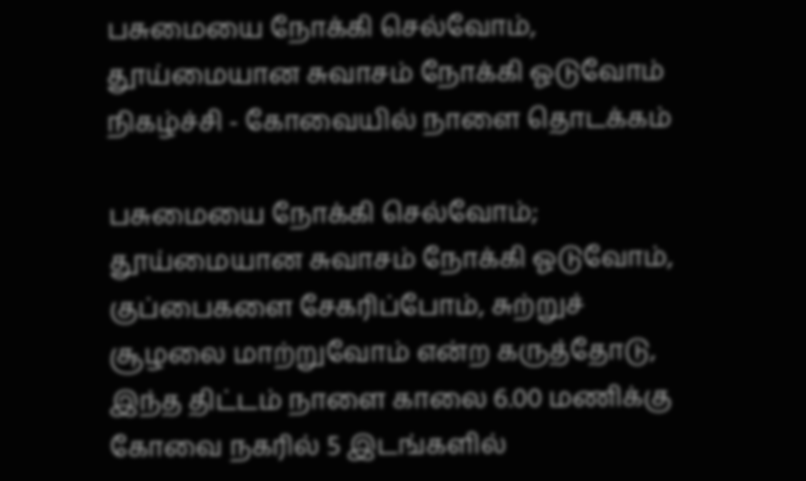பசுமையை நோக்கி செல்வோம், தூய்மையான சுவாசம் நோக்கி ஓடுவோம் நிகழ்ச்சி - கோவையில் நாளை தொடக்கம்

பசுமையை நோக்கி செல்வோம்; தூய்மையான சுவாசம் நோக்கி ஓடுவோம், குப்பைகளை சேகரிப்போம், சுற்றுச் சூழலை மாற்றுவோம் என்ற கருத்தோடு, இந்த திட்டம் நாளை காலை 6.00 மணிக்கு கோவை நகரில் 5 இடங்களில்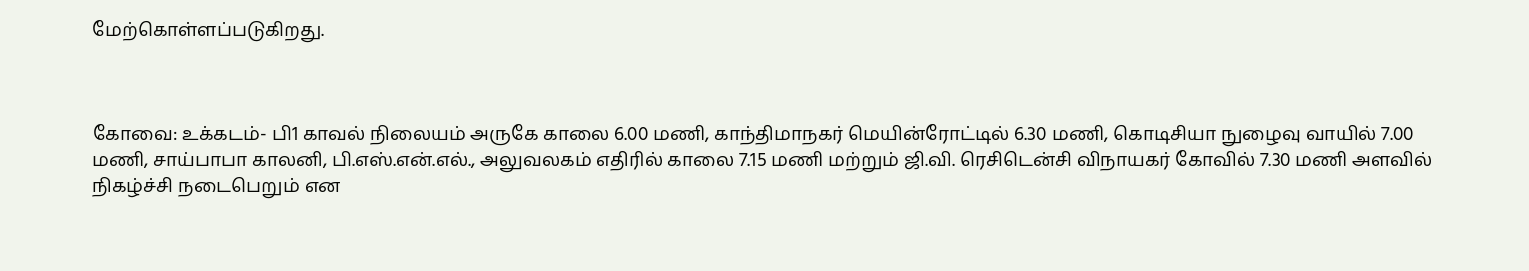மேற்கொள்ளப்படுகிறது.



கோவை: உக்கடம்- பி1 காவல் நிலையம் அருகே காலை 6.00 மணி, காந்திமாநகர் மெயின்ரோட்டில் 6.30 மணி, கொடிசியா நுழைவு வாயில் 7.00 மணி, சாய்பாபா காலனி, பி.எஸ்.என்.எல்., அலுவலகம் எதிரில் காலை 7.15 மணி மற்றும் ஜி.வி. ரெசிடென்சி விநாயகர் கோவில் 7.30 மணி அளவில் நிகழ்ச்சி நடைபெறும் என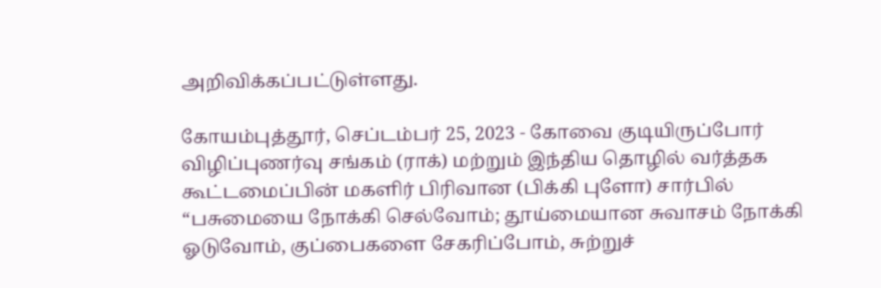அறிவிக்கப்பட்டுள்ளது.

கோயம்புத்தூர், செப்டம்பர் 25, 2023 - கோவை குடியிருப்போர் விழிப்புணர்வு சங்கம் (ராக்) மற்றும் இந்திய தொழில் வர்த்தக கூட்டமைப்பின் மகளிர் பிரிவான (பிக்கி புளோ) சார்பில் “பசுமையை நோக்கி செல்வோம்; தூய்மையான சுவாசம் நோக்கி ஓடுவோம், குப்பைகளை சேகரிப்போம், சுற்றுச்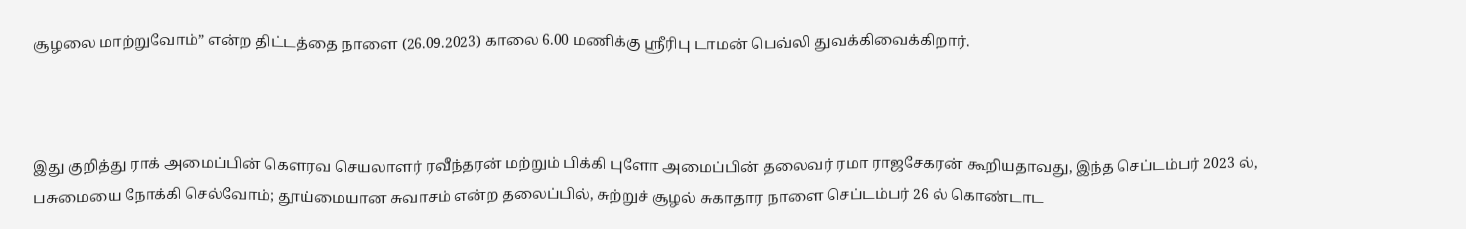சூழலை மாற்றுவோம்” என்ற திட்டத்தை நாளை (26.09.2023) காலை 6.00 மணிக்கு ஸ்ரீரிபு டாமன் பெவ்லி துவக்கிவைக்கிறார்.



இது குறித்து ராக் அமைப்பின் கௌரவ செயலாளர் ரவீந்தரன் மற்றும் பிக்கி புளோ அமைப்பின் தலைவர் ரமா ராஜசேகரன் கூறியதாவது, இந்த செப்டம்பர் 2023 ல், பசுமையை நோக்கி செல்வோம்; தூய்மையான சுவாசம் என்ற தலைப்பில், சுற்றுச் சூழல் சுகாதார நாளை செப்டம்பர் 26 ல் கொண்டாட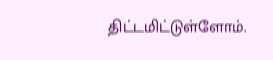திட்டமிட்டுள்ளோம்.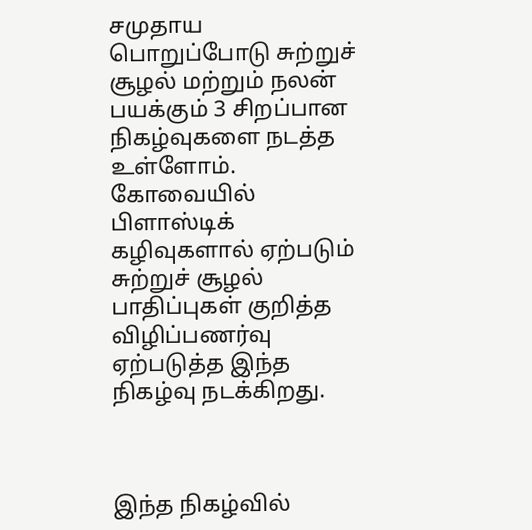சமுதாய பொறுப்போடு சுற்றுச் சூழல் மற்றும் நலன் பயக்கும் 3 சிறப்பான நிகழ்வுகளை நடத்த உள்ளோம். கோவையில் பிளாஸ்டிக் கழிவுகளால் ஏற்படும் சுற்றுச் சூழல் பாதிப்புகள் குறித்த விழிப்பணர்வு ஏற்படுத்த இந்த நிகழ்வு நடக்கிறது.



இந்த நிகழ்வில்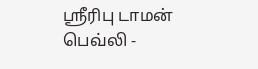ஸ்ரீரிபு டாமன் பெவ்லி -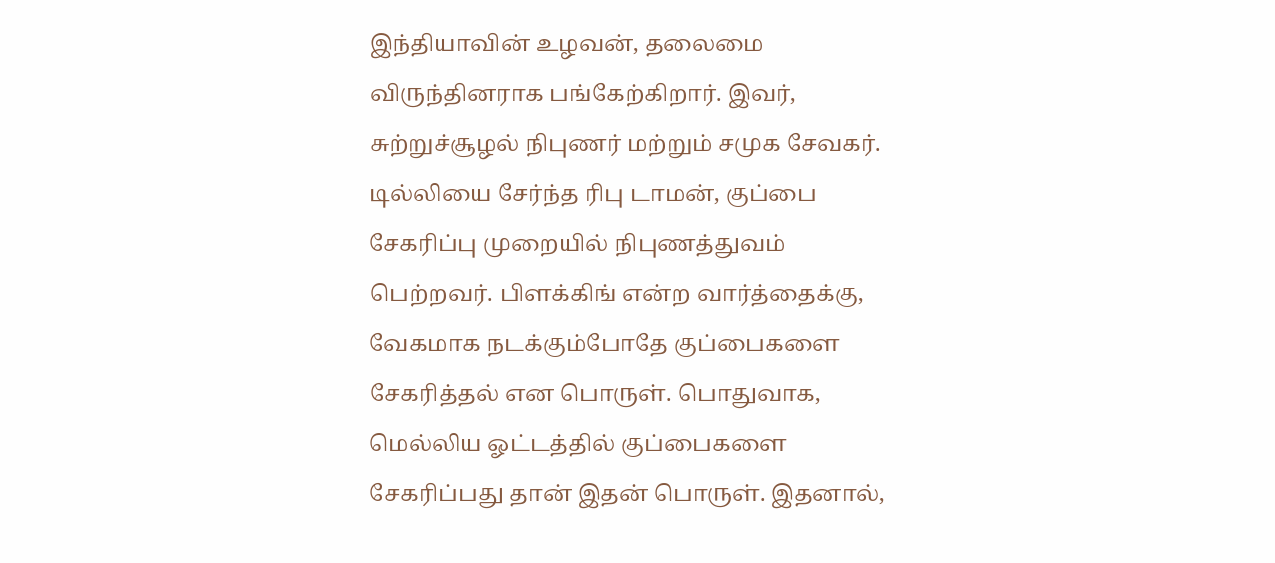இந்தியாவின் உழவன், தலைமை விருந்தினராக பங்கேற்கிறார். இவர், சுற்றுச்சூழல் நிபுணர் மற்றும் சமுக சேவகர். டில்லியை சேர்ந்த ரிபு டாமன், குப்பை சேகரிப்பு முறையில் நிபுணத்துவம் பெற்றவர். பிளக்கிங் என்ற வார்த்தைக்கு, வேகமாக நடக்கும்போதே குப்பைகளை சேகரித்தல் என பொருள். பொதுவாக, மெல்லிய ஓட்டத்தில் குப்பைகளை சேகரிப்பது தான் இதன் பொருள். இதனால்,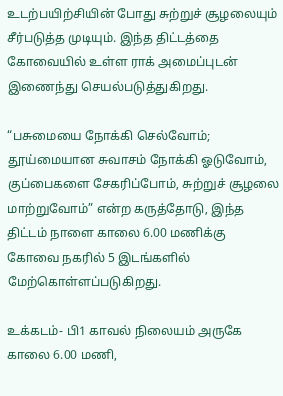உடற்பயிற்சியின் போது சுற்றுச் சூழலையும் சீர்படுத்த முடியும். இந்த திட்டத்தை கோவையில் உள்ள ராக் அமைப்புடன் இணைந்து செயல்படுத்துகிறது.

“பசுமையை நோக்கி செல்வோம்; தூய்மையான சுவாசம் நோக்கி ஓடுவோம், குப்பைகளை சேகரிப்போம், சுற்றுச் சூழலை மாற்றுவோம்” என்ற கருத்தோடு, இந்த திட்டம் நாளை காலை 6.00 மணிக்கு கோவை நகரில் 5 இடங்களில் மேற்கொள்ளப்படுகிறது.

உக்கடம்- பி1 காவல் நிலையம் அருகே காலை 6.00 மணி,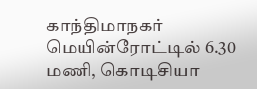காந்திமாநகர் மெயின்ரோட்டில் 6.30 மணி, கொடிசியா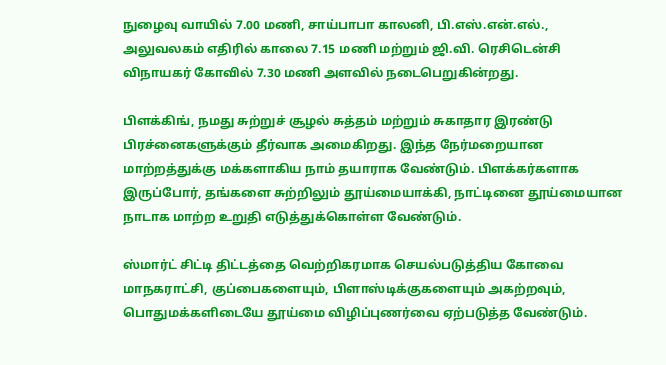நுழைவு வாயில் 7.00 மணி, சாய்பாபா காலனி, பி.எஸ்.என்.எல்., அலுவலகம் எதிரில் காலை 7.15 மணி மற்றும் ஜி.வி. ரெசிடென்சி விநாயகர் கோவில் 7.30 மணி அளவில் நடைபெறுகின்றது.

பிளக்கிங், நமது சுற்றுச் சூழல் சுத்தம் மற்றும் சுகாதார இரண்டு பிரச்னைகளுக்கும் தீர்வாக அமைகிறது. இந்த நேர்மறையான மாற்றத்துக்கு மக்களாகிய நாம் தயாராக வேண்டும். பிளக்கர்களாக இருப்போர், தங்களை சுற்றிலும் தூய்மையாக்கி, நாட்டினை தூய்மையான நாடாக மாற்ற உறுதி எடுத்துக்கொள்ள வேண்டும்.

ஸ்மார்ட் சிட்டி திட்டத்தை வெற்றிகரமாக செயல்படுத்திய கோவை மாநகராட்சி, குப்பைகளையும், பிளாஸ்டிக்குகளையும் அகற்றவும், பொதுமக்களிடையே தூய்மை விழிப்புணர்வை ஏற்படுத்த வேண்டும்.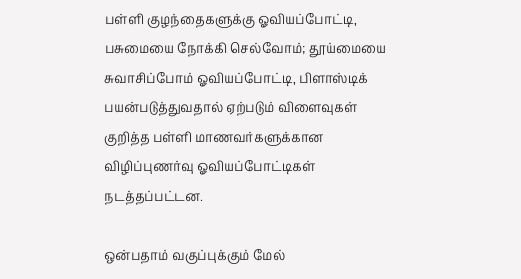பள்ளி குழந்தைகளுக்கு ஓவியப்போட்டி, பசுமையை நோக்கி செல்வோம்; தூய்மையை சுவாசிப்போம் ஓவியப்போட்டி, பிளாஸ்டிக் பயன்படுத்துவதால் ஏற்படும் விளைவுகள் குறித்த பள்ளி மாணவர்களுக்கான விழிப்புணர்வு ஓவியப்போட்டிகள் நடத்தப்பட்டன.

ஒன்பதாம் வகுப்புக்கும் மேல்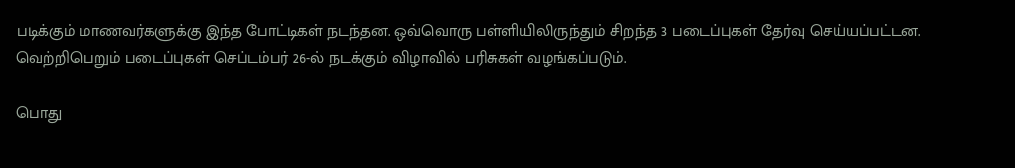படிக்கும் மாணவர்களுக்கு இந்த போட்டிகள் நடந்தன. ஒவ்வொரு பள்ளியிலிருந்தும் சிறந்த 3 படைப்புகள் தேர்வு செய்யப்பட்டன. வெற்றிபெறும் படைப்புகள் செப்டம்பர் 26-ல் நடக்கும் விழாவில் பரிசுகள் வழங்கப்படும்.

பொது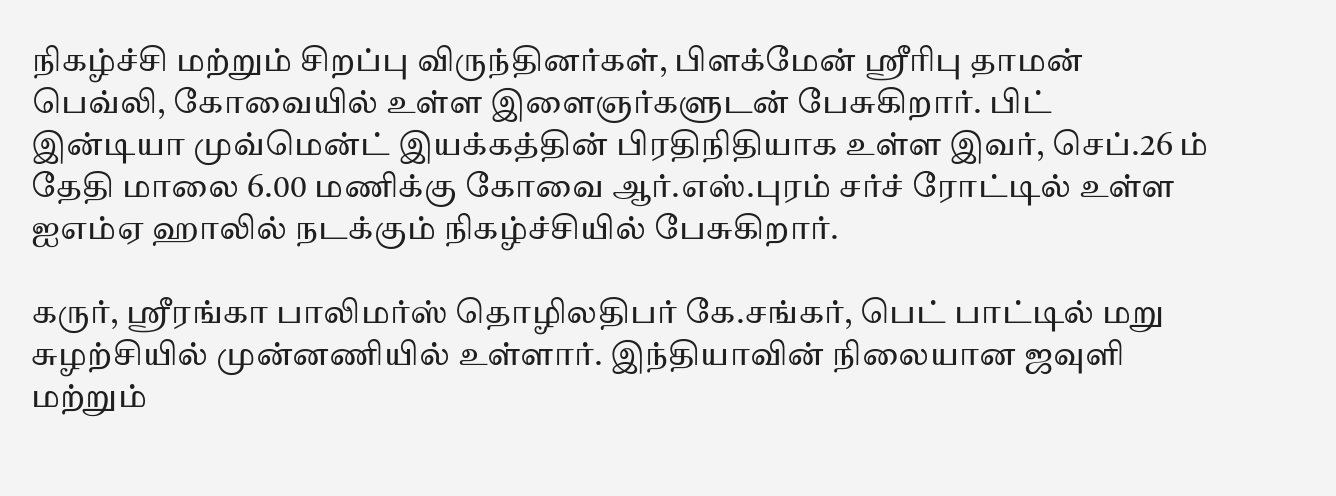நிகழ்ச்சி மற்றும் சிறப்பு விருந்தினர்கள், பிளக்மேன் ஸ்ரீரிபு தாமன் பெவ்லி, கோவையில் உள்ள இளைஞர்களுடன் பேசுகிறார். பிட் இன்டியா முவ்மென்ட் இயக்கத்தின் பிரதிநிதியாக உள்ள இவர், செப்.26 ம் தேதி மாலை 6.00 மணிக்கு கோவை ஆர்.எஸ்.புரம் சர்ச் ரோட்டில் உள்ள ஐஎம்ஏ ஹாலில் நடக்கும் நிகழ்ச்சியில் பேசுகிறார்.

கருர், ஸ்ரீரங்கா பாலிமர்ஸ் தொழிலதிபர் கே.சங்கர், பெட் பாட்டில் மறு சுழற்சியில் முன்னணியில் உள்ளார். இந்தியாவின் நிலையான ஜவுளி மற்றும்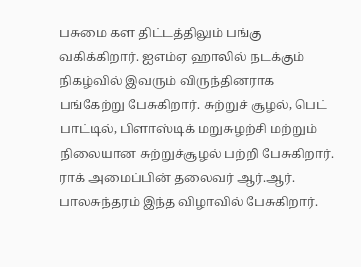பசுமை கள திட்டத்திலும் பங்கு வகிக்கிறார். ஐஎம்ஏ ஹாலில் நடக்கும் நிகழ்வில் இவரும் விருந்தினராக பங்கேற்று பேசுகிறார். சுற்றுச் சூழல், பெட் பாட்டில், பிளாஸ்டிக் மறுசுழற்சி மற்றும் நிலையான சுற்றுச்சூழல் பற்றி பேசுகிறார். ராக் அமைப்பின் தலைவர் ஆர்.ஆர். பாலசுந்தரம் இந்த விழாவில் பேசுகிறார்.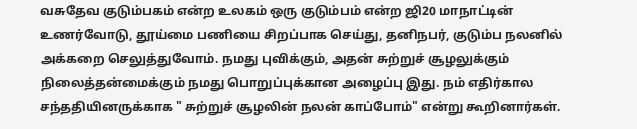வசுதேவ குடும்பகம் என்ற உலகம் ஒரு குடும்பம் என்ற ஜி20 மாநாட்டின் உணர்வோடு, தூய்மை பணியை சிறப்பாக செய்து, தனிநபர், குடும்ப நலனில் அக்கறை செலுத்துவோம். நமது புவிக்கும், அதன் சுற்றுச் சூழலுக்கும் நிலைத்தன்மைக்கும் நமது பொறுப்புக்கான அழைப்பு இது. நம் எதிர்கால சந்ததியினருக்காக " சுற்றுச் சூழலின் நலன் காப்போம்" என்று கூறினார்கள்.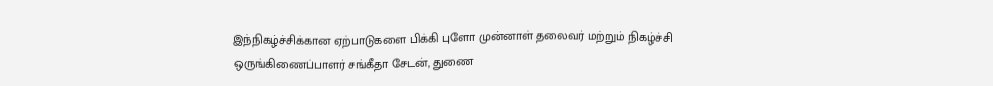இந்நிகழ்ச்சிக்கான ஏற்பாடுகளை பிக்கி புளோ முன்னாள் தலைவர் மற்றும் நிகழ்ச்சி ஒருங்கிணைப்பாளர் சங்கீதா சேடன், துணை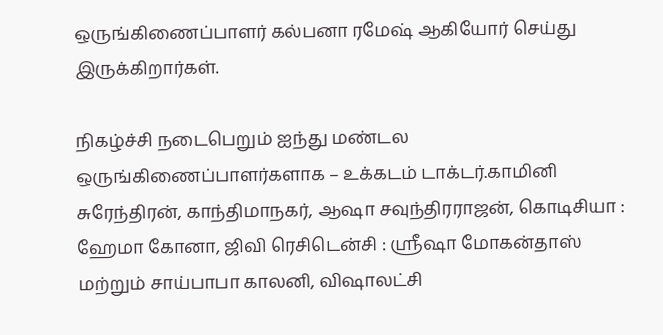ஒருங்கிணைப்பாளர் கல்பனா ரமேஷ் ஆகியோர் செய்து இருக்கிறார்கள்.

நிகழ்ச்சி நடைபெறும் ஐந்து மண்டல ஒருங்கிணைப்பாளர்களாக – உக்கடம் டாக்டர்.காமினி சுரேந்திரன், காந்திமாநகர், ஆஷா சவுந்திரராஜன், கொடிசியா : ஹேமா கோனா, ஜிவி ரெசிடென்சி : ஸ்ரீஷா மோகன்தாஸ் மற்றும் சாய்பாபா காலனி, விஷாலட்சி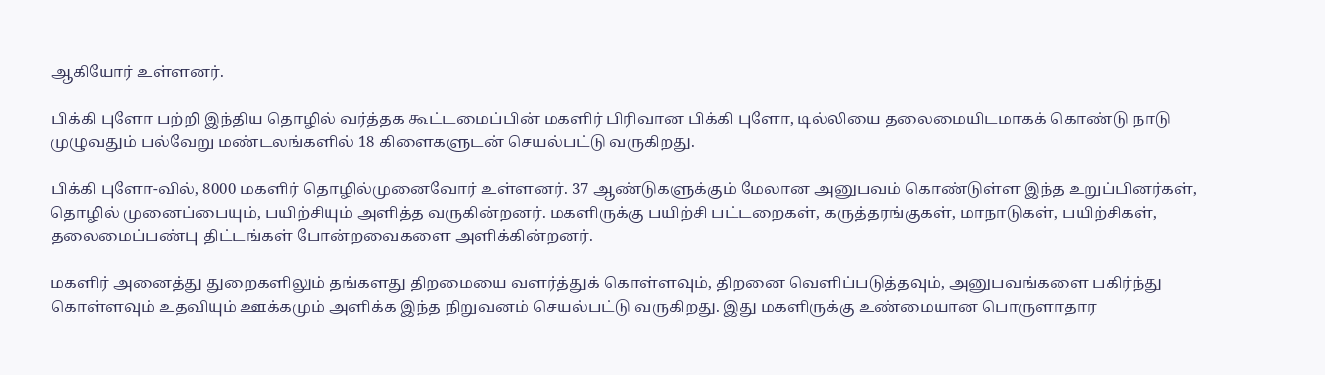ஆகியோர் உள்ளனர்.

பிக்கி புளோ பற்றி இந்திய தொழில் வர்த்தக கூட்டமைப்பின் மகளிர் பிரிவான பிக்கி புளோ, டில்லியை தலைமையிடமாகக் கொண்டு நாடு முழுவதும் பல்வேறு மண்டலங்களில் 18 கிளைகளுடன் செயல்பட்டு வருகிறது.

பிக்கி புளோ-வில், 8000 மகளிர் தொழில்முனைவோர் உள்ளனர். 37 ஆண்டுகளுக்கும் மேலான அனுபவம் கொண்டுள்ள இந்த உறுப்பினர்கள், தொழில் முனைப்பையும், பயிற்சியும் அளித்த வருகின்றனர். மகளிருக்கு பயிற்சி பட்டறைகள், கருத்தரங்குகள், மாநாடுகள், பயிற்சிகள், தலைமைப்பண்பு திட்டங்கள் போன்றவைகளை அளிக்கின்றனர்.

மகளிர் அனைத்து துறைகளிலும் தங்களது திறமையை வளர்த்துக் கொள்ளவும், திறனை வெளிப்படுத்தவும், அனுபவங்களை பகிர்ந்து கொள்ளவும் உதவியும் ஊக்கமும் அளிக்க இந்த நிறுவனம் செயல்பட்டு வருகிறது. இது மகளிருக்கு உண்மையான பொருளாதார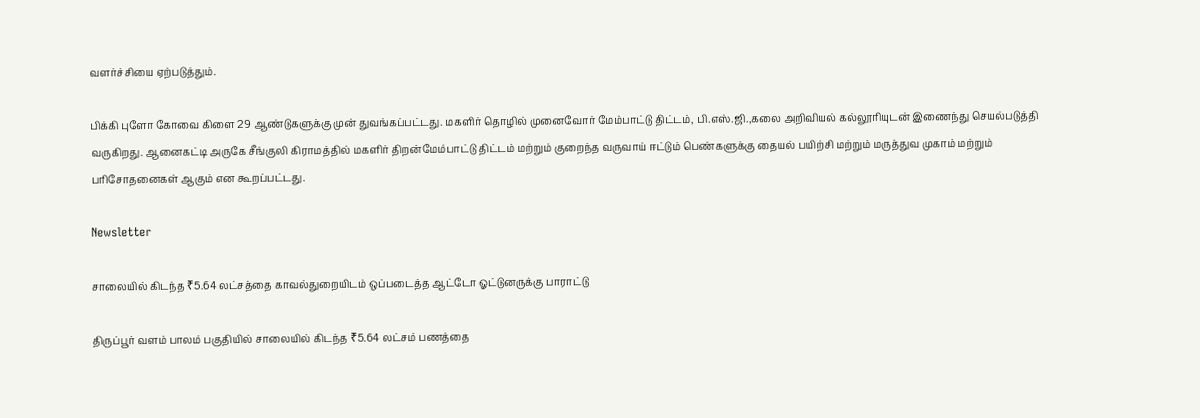வளர்ச்சியை ஏற்படுத்தும்.

பிக்கி புளோ கோவை கிளை 29 ஆண்டுகளுக்கு முன் துவங்கப்பட்டது. மகளிர் தொழில் முனைவோர் மேம்பாட்டு திட்டம், பி.எஸ்.ஜி.,கலை அறிவியல் கல்லூரியுடன் இணைந்து செயல்படுத்தி வருகிறது. ஆனைகட்டி அருகே சீங்குலி கிராமத்தில் மகளிர் திறன்மேம்பாட்டு திட்டம் மற்றும் குறைந்த வருவாய் ஈட்டும் பெண்களுக்கு தையல் பயிற்சி மற்றும் மருத்துவ முகாம் மற்றும் பரிசோதனைகள் ஆகும் என கூறப்பட்டது.

Newsletter

சாலையில் கிடந்த ₹5.64 லட்சத்தை காவல்துறையிடம் ஒப்படைத்த ஆட்டோ ஓட்டுனருக்கு பாராட்டு

திருப்பூர் வளம் பாலம் பகுதியில் சாலையில் கிடந்த ₹5.64 லட்சம் பணத்தை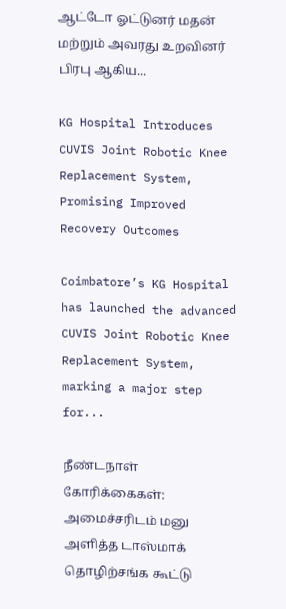ஆட்டோ ஓட்டுனர் மதன் மற்றும் அவரது உறவினர் பிரபு ஆகிய...

KG Hospital Introduces CUVIS Joint Robotic Knee Replacement System, Promising Improved Recovery Outcomes

Coimbatore’s KG Hospital has launched the advanced CUVIS Joint Robotic Knee Replacement System, marking a major step for...

நீண்டநாள் கோரிக்கைகள்: அமைச்சரிடம் மனு அளித்த டாஸ்மாக் தொழிற்சங்க கூட்டு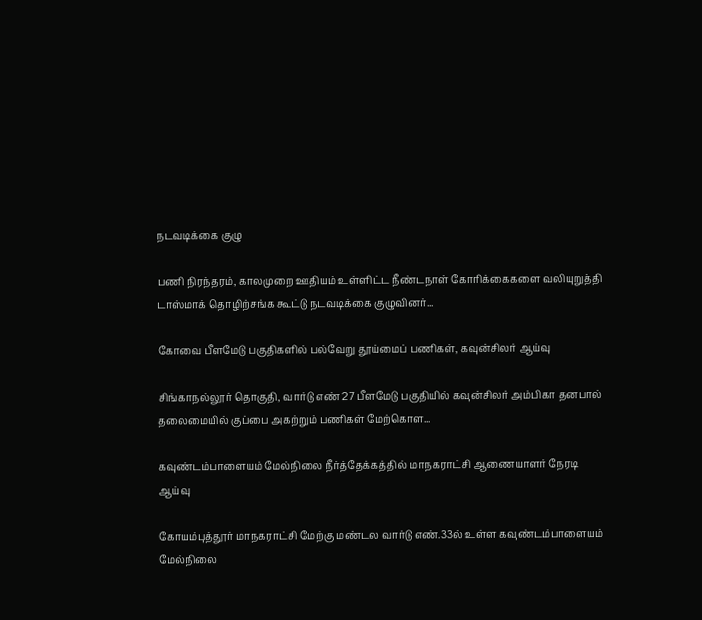நடவடிக்கை குழு

பணி நிரந்தரம், காலமுறை ஊதியம் உள்ளிட்ட நீண்டநாள் கோரிக்கைகளை வலியுறுத்தி டாஸ்மாக் தொழிற்சங்க கூட்டு நடவடிக்கை குழுவினர்...

கோவை பீளமேடு பகுதிகளில் பல்வேறு தூய்மைப் பணிகள், கவுன்சிலர் ஆய்வு

சிங்காநல்லூர் தொகுதி, வார்டு எண் 27 பீளமேடு பகுதியில் கவுன்சிலர் அம்பிகா தனபால் தலைமையில் குப்பை அகற்றும் பணிகள் மேற்கொள...

கவுண்டம்பாளையம் மேல்நிலை நீர்த்தேக்கத்தில் மாநகராட்சி ஆணையாளர் நேரடி ஆய்வு

கோயம்புத்தூர் மாநகராட்சி மேற்கு மண்டல வார்டு எண்.33ல் உள்ள கவுண்டம்பாளையம் மேல்நிலை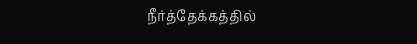நீர்த்தேக்கத்தில்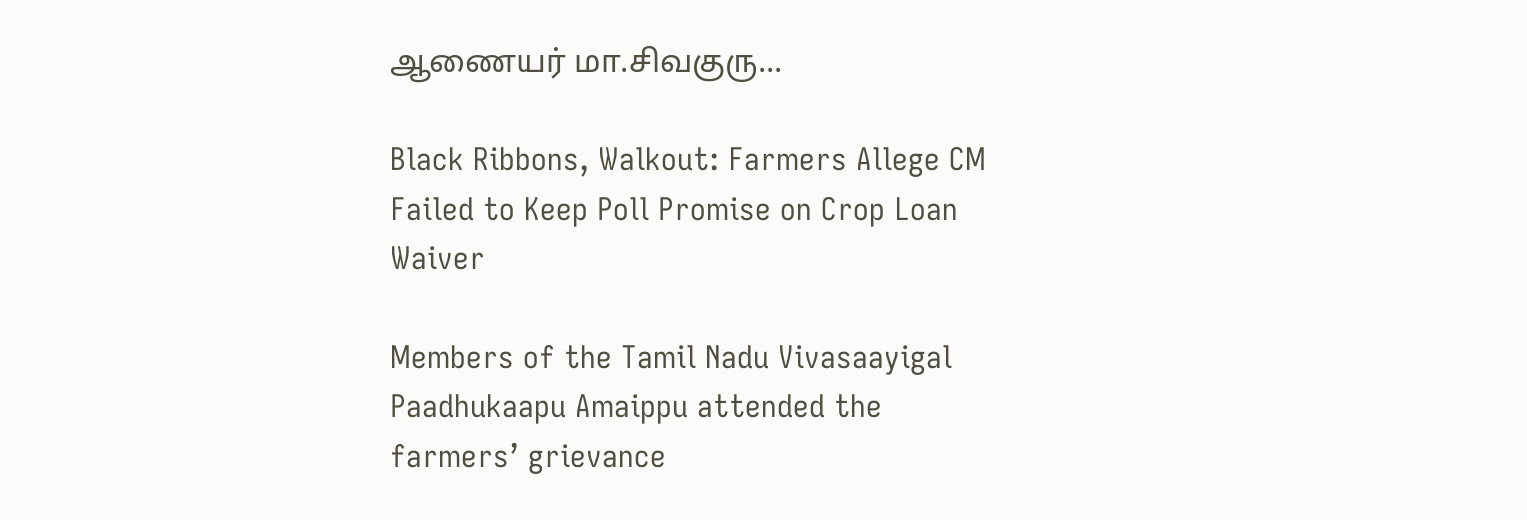ஆணையர் மா.சிவகுரு...

Black Ribbons, Walkout: Farmers Allege CM Failed to Keep Poll Promise on Crop Loan Waiver

Members of the Tamil Nadu Vivasaayigal Paadhukaapu Amaippu attended the farmers’ grievance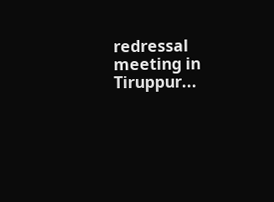redressal meeting in Tiruppur...